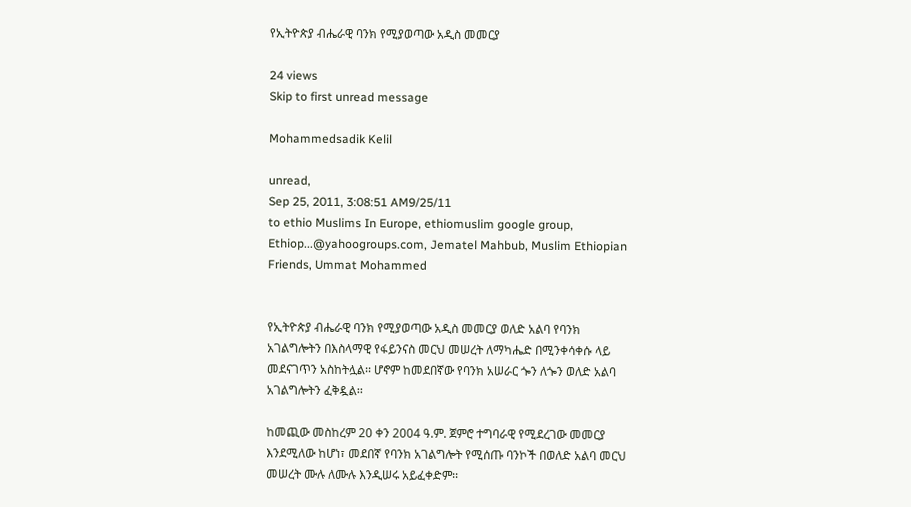የኢትዮጵያ ብሔራዊ ባንክ የሚያወጣው አዲስ መመርያ

24 views
Skip to first unread message

Mohammedsadik Kelil

unread,
Sep 25, 2011, 3:08:51 AM9/25/11
to ethio Muslims In Europe, ethiomuslim google group, Ethiop...@yahoogroups.com, Jematel Mahbub, Muslim Ethiopian Friends, Ummat Mohammed


የኢትዮጵያ ብሔራዊ ባንክ የሚያወጣው አዲስ መመርያ ወለድ አልባ የባንክ አገልግሎትን በእስላማዊ የፋይንናስ መርህ መሠረት ለማካሔድ በሚንቀሳቀሱ ላይ መደናገጥን አስከትሏል፡፡ ሆኖም ከመደበኛው የባንክ አሠራር ጐን ለጐን ወለድ አልባ አገልግሎትን ፈቅዷል፡፡

ከመጪው መስከረም 20 ቀን 2004 ዓ.ም. ጀምሮ ተግባራዊ የሚደረገው መመርያ እንደሚለው ከሆነ፣ መደበኛ የባንክ አገልግሎት የሚሰጡ ባንኮች በወለድ አልባ መርህ መሠረት ሙሉ ለሙሉ እንዲሠሩ አይፈቀድም፡፡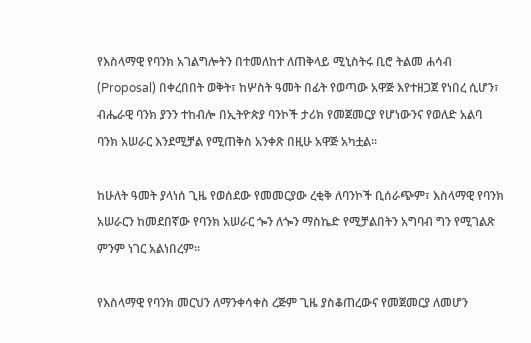የእስላማዊ የባንክ አገልግሎትን በተመለከተ ለጠቅላይ ሚኒስትሩ ቢሮ ትልመ ሐሳብ (Proposal) በቀረበበት ወቅት፣ ከሦስት ዓመት በፊት የወጣው አዋጅ እየተዘጋጀ የነበረ ሲሆን፣ ብሔራዊ ባንክ ያንን ተከብሎ በኢትዮጵያ ባንኮች ታሪክ የመጀመርያ የሆነውንና የወለድ አልባ ባንክ አሠራር እንደሚቻል የሚጠቅስ አንቀጽ በዚሁ አዋጅ አካቷል፡፡

ከሁለት ዓመት ያላነሰ ጊዜ የወሰደው የመመርያው ረቂቅ ለባንኮች ቢሰራጭም፣ እስላማዊ የባንክ አሠራርን ከመደበኛው የባንክ አሠራር ጐን ለጐን ማስኬድ የሚቻልበትን አግባብ ግን የሚገልጽ ምንም ነገር አልነበረም፡፡

የእስላማዊ የባንክ መርህን ለማንቀሳቀስ ረጅም ጊዜ ያስቆጠረውና የመጀመርያ ለመሆን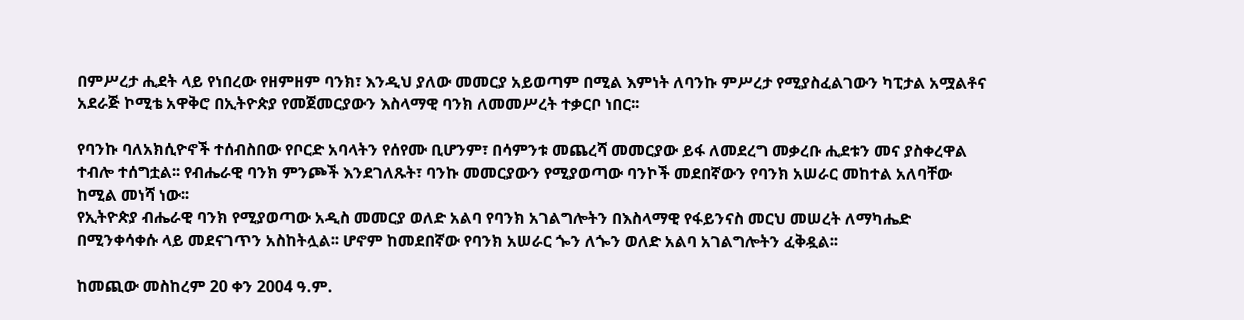በምሥረታ ሒደት ላይ የነበረው የዘምዘም ባንክ፣ እንዲህ ያለው መመርያ አይወጣም በሚል እምነት ለባንኩ ምሥረታ የሚያስፈልገውን ካፒታል አሟልቶና አደራጅ ኮሚቴ አዋቅሮ በኢትዮጵያ የመጀመርያውን እስላማዊ ባንክ ለመመሥረት ተቃርቦ ነበር፡፡

የባንኩ ባለአክሲዮኖች ተሰብስበው የቦርድ አባላትን የሰየሙ ቢሆንም፣ በሳምንቱ መጨረሻ መመርያው ይፋ ለመደረግ መቃረቡ ሒደቱን መና ያስቀረዋል ተብሎ ተሰግቷል፡፡ የብሔራዊ ባንክ ምንጮች እንደገለጹት፣ ባንኩ መመርያውን የሚያወጣው ባንኮች መደበኛውን የባንክ አሠራር መከተል አለባቸው ከሚል መነሻ ነው፡፡
የኢትዮጵያ ብሔራዊ ባንክ የሚያወጣው አዲስ መመርያ ወለድ አልባ የባንክ አገልግሎትን በእስላማዊ የፋይንናስ መርህ መሠረት ለማካሔድ በሚንቀሳቀሱ ላይ መደናገጥን አስከትሏል፡፡ ሆኖም ከመደበኛው የባንክ አሠራር ጐን ለጐን ወለድ አልባ አገልግሎትን ፈቅዷል፡፡

ከመጪው መስከረም 20 ቀን 2004 ዓ.ም.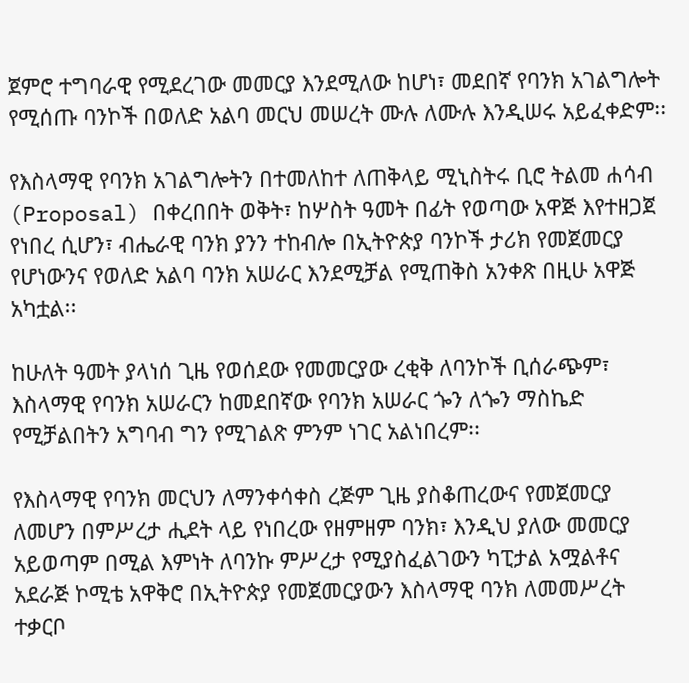ጀምሮ ተግባራዊ የሚደረገው መመርያ እንደሚለው ከሆነ፣ መደበኛ የባንክ አገልግሎት የሚሰጡ ባንኮች በወለድ አልባ መርህ መሠረት ሙሉ ለሙሉ እንዲሠሩ አይፈቀድም፡፡

የእስላማዊ የባንክ አገልግሎትን በተመለከተ ለጠቅላይ ሚኒስትሩ ቢሮ ትልመ ሐሳብ (Proposal) በቀረበበት ወቅት፣ ከሦስት ዓመት በፊት የወጣው አዋጅ እየተዘጋጀ የነበረ ሲሆን፣ ብሔራዊ ባንክ ያንን ተከብሎ በኢትዮጵያ ባንኮች ታሪክ የመጀመርያ የሆነውንና የወለድ አልባ ባንክ አሠራር እንደሚቻል የሚጠቅስ አንቀጽ በዚሁ አዋጅ አካቷል፡፡

ከሁለት ዓመት ያላነሰ ጊዜ የወሰደው የመመርያው ረቂቅ ለባንኮች ቢሰራጭም፣ እስላማዊ የባንክ አሠራርን ከመደበኛው የባንክ አሠራር ጐን ለጐን ማስኬድ የሚቻልበትን አግባብ ግን የሚገልጽ ምንም ነገር አልነበረም፡፡

የእስላማዊ የባንክ መርህን ለማንቀሳቀስ ረጅም ጊዜ ያስቆጠረውና የመጀመርያ ለመሆን በምሥረታ ሒደት ላይ የነበረው የዘምዘም ባንክ፣ እንዲህ ያለው መመርያ አይወጣም በሚል እምነት ለባንኩ ምሥረታ የሚያስፈልገውን ካፒታል አሟልቶና አደራጅ ኮሚቴ አዋቅሮ በኢትዮጵያ የመጀመርያውን እስላማዊ ባንክ ለመመሥረት ተቃርቦ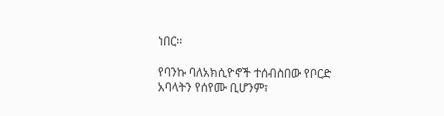ነበር፡፡

የባንኩ ባለአክሲዮኖች ተሰብስበው የቦርድ አባላትን የሰየሙ ቢሆንም፣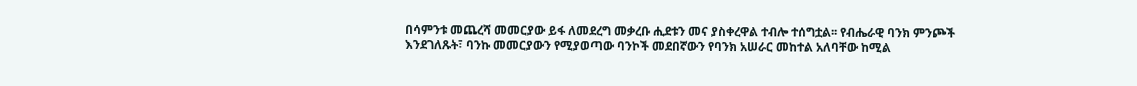በሳምንቱ መጨረሻ መመርያው ይፋ ለመደረግ መቃረቡ ሒደቱን መና ያስቀረዋል ተብሎ ተሰግቷል፡፡ የብሔራዊ ባንክ ምንጮች እንደገለጹት፣ ባንኩ መመርያውን የሚያወጣው ባንኮች መደበኛውን የባንክ አሠራር መከተል አለባቸው ከሚል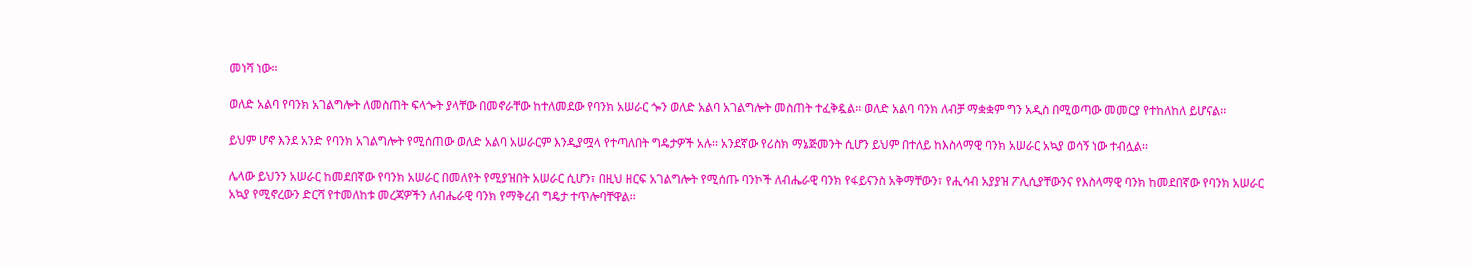መነሻ ነው፡፡

ወለድ አልባ የባንክ አገልግሎት ለመስጠት ፍላጐት ያላቸው በመኖራቸው ከተለመደው የባንክ አሠራር ጐን ወለድ አልባ አገልግሎት መስጠት ተፈቅዷል፡፡ ወለድ አልባ ባንክ ለብቻ ማቋቋም ግን አዲስ በሚወጣው መመርያ የተከለከለ ይሆናል፡፡

ይህም ሆኖ እንደ አንድ የባንክ አገልግሎት የሚሰጠው ወለድ አልባ አሠራርም እንዲያሟላ የተጣለበት ግዴታዎች አሉ፡፡ አንደኛው የሪስክ ማኔጅመንት ሲሆን ይህም በተለይ ከእስላማዊ ባንክ አሠራር አኳያ ወሳኝ ነው ተብሏል፡፡

ሌላው ይህንን አሠራር ከመደበኛው የባንክ አሠራር በመለየት የሚያዝበት አሠራር ሲሆን፣ በዚህ ዘርፍ አገልግሎት የሚሰጡ ባንኮች ለብሔራዊ ባንክ የፋይናንስ አቅማቸውን፣ የሒሳብ አያያዝ ፖሊሲያቸውንና የእስላማዊ ባንክ ከመደበኛው የባንክ አሠራር አኳያ የሚኖረውን ድርሻ የተመለከቱ መረጃዎችን ለብሔራዊ ባንክ የማቅረብ ግዴታ ተጥሎባቸዋል፡፡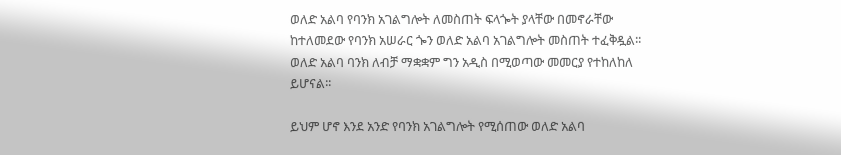ወለድ አልባ የባንክ አገልግሎት ለመስጠት ፍላጐት ያላቸው በመኖራቸው ከተለመደው የባንክ አሠራር ጐን ወለድ አልባ አገልግሎት መስጠት ተፈቅዷል፡፡ ወለድ አልባ ባንክ ለብቻ ማቋቋም ግን አዲስ በሚወጣው መመርያ የተከለከለ ይሆናል፡፡

ይህም ሆኖ እንደ አንድ የባንክ አገልግሎት የሚሰጠው ወለድ አልባ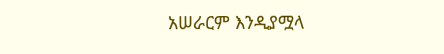አሠራርም እንዲያሟላ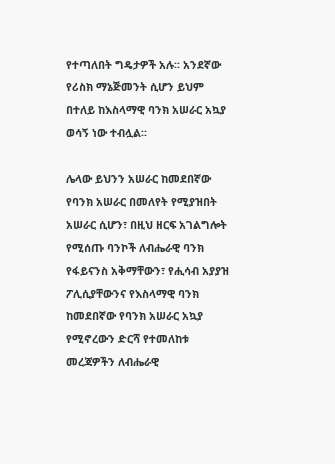የተጣለበት ግዴታዎች አሉ፡፡ አንደኛው የሪስክ ማኔጅመንት ሲሆን ይህም በተለይ ከእስላማዊ ባንክ አሠራር አኳያ ወሳኝ ነው ተብሏል፡፡

ሌላው ይህንን አሠራር ከመደበኛው የባንክ አሠራር በመለየት የሚያዝበት አሠራር ሲሆን፣ በዚህ ዘርፍ አገልግሎት የሚሰጡ ባንኮች ለብሔራዊ ባንክ የፋይናንስ አቅማቸውን፣ የሒሳብ አያያዝ ፖሊሲያቸውንና የእስላማዊ ባንክ ከመደበኛው የባንክ አሠራር አኳያ የሚኖረውን ድርሻ የተመለከቱ መረጃዎችን ለብሔራዊ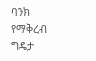ባንክ የማቅረብ ግዴታ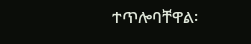ተጥሎባቸዋል፡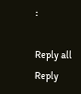፡

Reply all
Reply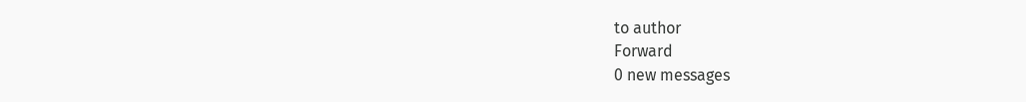to author
Forward
0 new messages